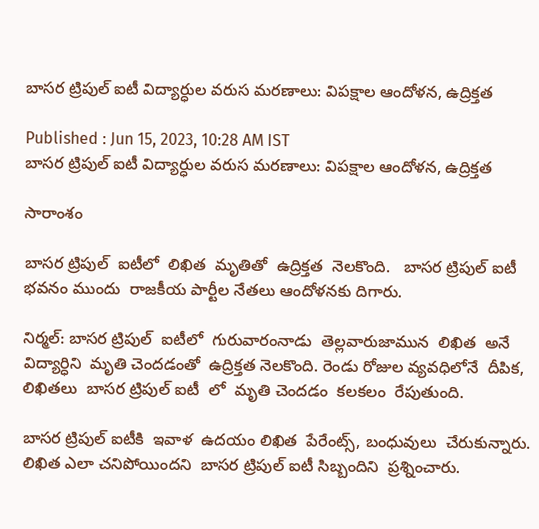బాసర ట్రిపుల్ ఐటీ విద్యార్ధుల వరుస మరణాలు: విపక్షాల ఆందోళన, ఉద్రిక్తత

Published : Jun 15, 2023, 10:28 AM IST
బాసర ట్రిపుల్ ఐటీ విద్యార్ధుల వరుస మరణాలు: విపక్షాల ఆందోళన, ఉద్రిక్తత

సారాంశం

బాసర ట్రిపుల్  ఐటీలో  లిఖిత  మృతితో  ఉద్రిక్తత  నెలకొంది.   బాసర ట్రిపుల్ ఐటీ  భవనం ముందు  రాజకీయ పార్టీల నేతలు ఆందోళనకు దిగారు.

నిర్మల్: బాసర ట్రిపుల్  ఐటీలో  గురువారంనాడు  తెల్లవారుజామున  లిఖిత  అనే విద్యార్ధిని  మృతి చెందడంతో  ఉద్రిక్తత నెలకొంది. రెండు రోజుల వ్యవధిలోనే  దీపిక,  లిఖితలు  బాసర ట్రిపుల్ ఐటీ  లో  మృతి చెందడం  కలకలం  రేపుతుంది.

బాసర ట్రిపుల్ ఐటీకి  ఇవాళ  ఉదయం లిఖిత  పేరేంట్స్, బంధువులు  చేరుకున్నారు.  లిఖిత ఎలా చనిపోయిందని  బాసర ట్రిపుల్ ఐటీ సిబ్బందిని  ప్రశ్నించారు.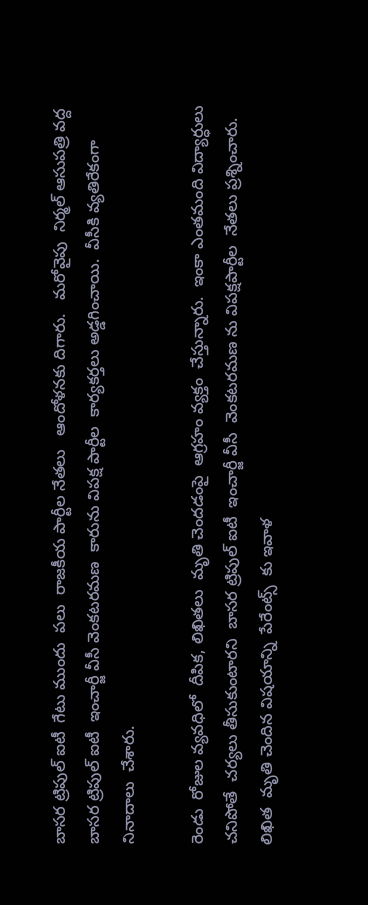బాసర ట్రిపుల్ ఐటీ  గేటు ముందు  పలు  రాజకీయ పార్టీల నేతలు   ఆందోళనకు దిగారు.   మరోవైపు  నిర్మల్ ఆసుపత్రి వద్ద  బాసర ట్రిపుల్ ఐటీ  ఇంచార్జీ వీసీ వెంకటరమణ  కారును విపక్ష పార్టీల  కార్యకర్తలు అడ్డగించాయి.  వీసీకి వ్యతిరేకంగా  నినాదాలు  చేశారు.

రెండు  రోజుల వ్యవధిలో  దీపిక, లిఖితలు  మృతి చెందడంపై  ఆగ్రహం వ్యక్తం  చేస్తున్నారు.  ఇంకా ఎంతమంది విద్యార్ధులు  చనిపోతే  చర్యలు తీసుకుంటారని  బాసర ట్రిపుల్ ఐటీ  ఇంచార్జీ వీసీ  వెంకటరమణ ను విపక్షపార్టీల  నేతలు ప్రశ్నించారు.  లిఖిత  మృతి చెందిన విషయాన్ని  పేరేంట్స్  కు ఇవాళ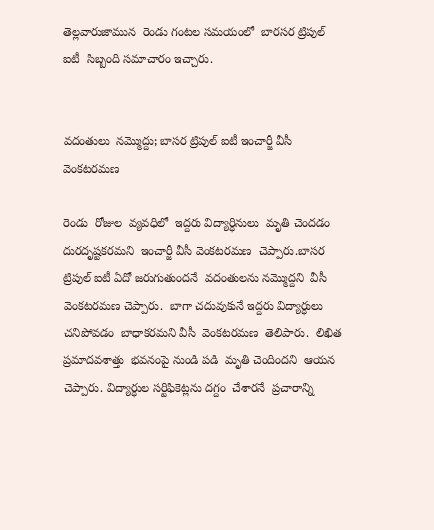తెల్లవారుజామున  రెండు గంటల సమయంలో  బారసర ట్రిపుల్  ఐటీ  సిబ్బంది సమాచారం ఇచ్చారు.


వదంతులు  నమ్మొద్దు; బాసర ట్రిపుల్ ఐటీ ఇంచార్జీ వీసీ వెంకటరమణ

రెండు  రోజుల  వ్యవధిలో  ఇద్దరు విద్యార్ధినులు  మృతి చెందడం  దురదృష్టకరమని  ఇంచార్జీ వీసీ వెంకటరమణ  చెప్పారు.బాసర ట్రిపుల్ ఐటీ ఏదో జరుగుతుందనే  వదంతులను నమ్మొద్దని  వీసీ వెంకటరమణ చెప్పారు.  బాగా చదువుకునే ఇద్దరు విద్యార్ధులు  చనిపోవడం  బాధాకరమని వీసీ  వెంకటరమణ  తెలిపారు.  లిఖిత  ప్రమాదవశాత్తు  భవనంపై నుండి పడి  మృతి చెందిందని  ఆయన  చెప్పారు. విద్యార్ధుల సర్టిఫికెట్లను దగ్దం  చేశారనే  ప్రచారాన్ని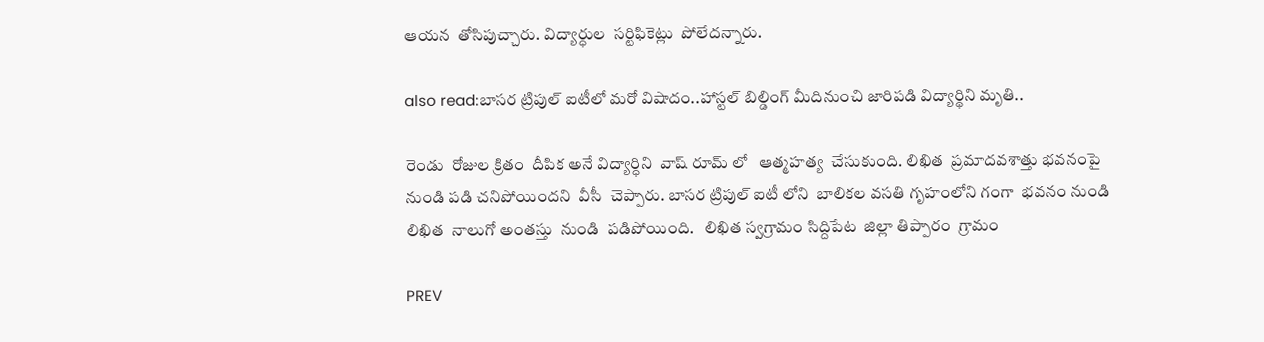ఆయన  తోసిపుచ్చారు. విద్యార్ధుల  సర్టిఫికెట్లు  పోలేదన్నారు.

also read:బాసర ట్రిపుల్ ఐటీలో మరో విషాదం..హాస్టల్ బిల్డింగ్ మీదినుంచి జారిపడి విద్యార్థిని మృతి..

రెండు  రోజుల క్రితం  దీపిక అనే విద్యార్ధిని  వాష్ రూమ్ లో   ఆత్మహత్య  చేసుకుంది. లిఖిత  ప్రమాదవశాత్తు భవనంపై  నుండి పడి చనిపోయిందని  వీసీ  చెప్పారు. బాసర ట్రిపుల్ ఐటీ లోని  బాలికల వసతి గృహంలోని గంగా  భవనం నుండి  లిఖిత  నాలుగో అంతస్తు  నుండి  పడిపోయింది.   లిఖిత స్వగ్రామం సిద్దిపేట  జిల్లా తిప్పారం  గ్రామం

PREV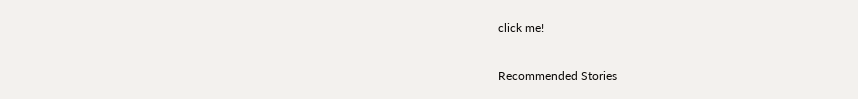click me!

Recommended Stories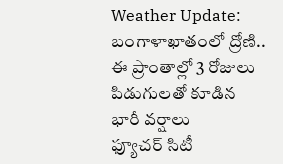Weather Update: బంగాళాఖాతంలో ద్రోణి.. ఈ ప్రాంతాల్లో 3 రోజులు పిడుగులతో కూడిన భారీ వర్షాలు
ఫ్యూచర్ సిటీ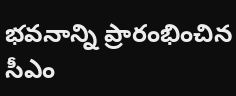భవనాన్ని ప్రారంభించిన సీఎం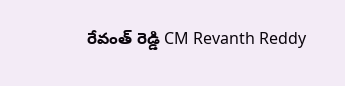రేవంత్ రెడ్డి CM Revanth Reddy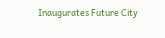Inaugurates Future City